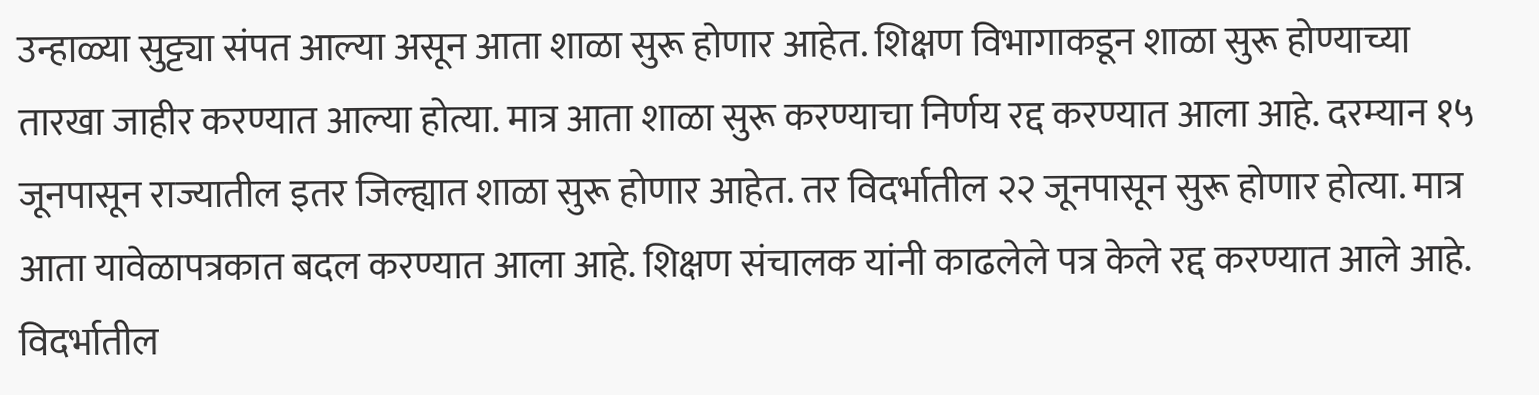उन्हाळ्या सुट्ट्या संपत आल्या असून आता शाळा सुरू होणार आहेत. शिक्षण विभागाकडून शाळा सुरू होण्याच्या तारखा जाहीर करण्यात आल्या होत्या. मात्र आता शाळा सुरू करण्याचा निर्णय रद्द करण्यात आला आहे. दरम्यान १५ जूनपासून राज्यातील इतर जिल्ह्यात शाळा सुरू होणार आहेत. तर विदर्भातील २२ जूनपासून सुरू होणार होत्या. मात्र आता यावेळापत्रकात बदल करण्यात आला आहे. शिक्षण संचालक यांनी काढलेले पत्र केले रद्द करण्यात आले आहे.
विदर्भातील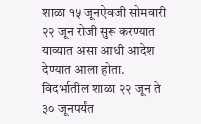शाळा १५ जूनऐवजी सोमवारी २२ जून रोजी सुरू करण्यात याव्यात असा आधी आदेश देण्यात आला होता. विदर्भातील शाळा २२ जून ते ३० जूनपर्यंत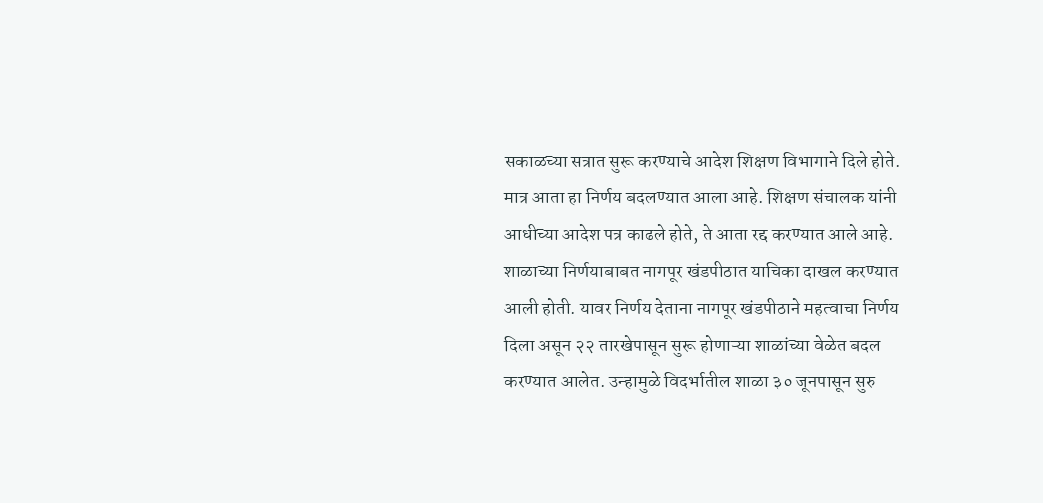सकाळच्या सत्रात सुरू करण्याचे आदेश शिक्षण विभागाने दिले होते. मात्र आता हा निर्णय बदलण्यात आला आहे. शिक्षण संचालक यांनी आधीच्या आदेश पत्र काढले होते, ते आता रद्द करण्यात आले आहे.
शाळाच्या निर्णयाबाबत नागपूर खंडपीठात याचिका दाखल करण्यात आली होती. यावर निर्णय देताना नागपूर खंडपीठाने महत्वाचा निर्णय दिला असून २२ तारखेपासून सुरू होणाऱ्या शाळांच्या वेळेत बदल करण्यात आलेत. उन्हामुळे विदर्भातील शाळा ३० जूनपासून सुरु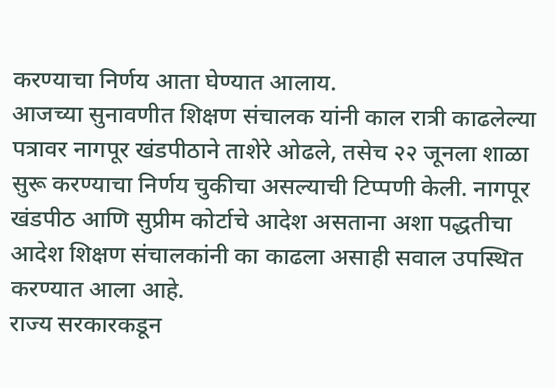करण्याचा निर्णय आता घेण्यात आलाय.
आजच्या सुनावणीत शिक्षण संचालक यांनी काल रात्री काढलेल्या पत्रावर नागपूर खंडपीठाने ताशेरे ओढले, तसेच २२ जूनला शाळा सुरू करण्याचा निर्णय चुकीचा असल्याची टिप्पणी केली. नागपूर खंडपीठ आणि सुप्रीम कोर्टाचे आदेश असताना अशा पद्धतीचा आदेश शिक्षण संचालकांनी का काढला असाही सवाल उपस्थित करण्यात आला आहे.
राज्य सरकारकडून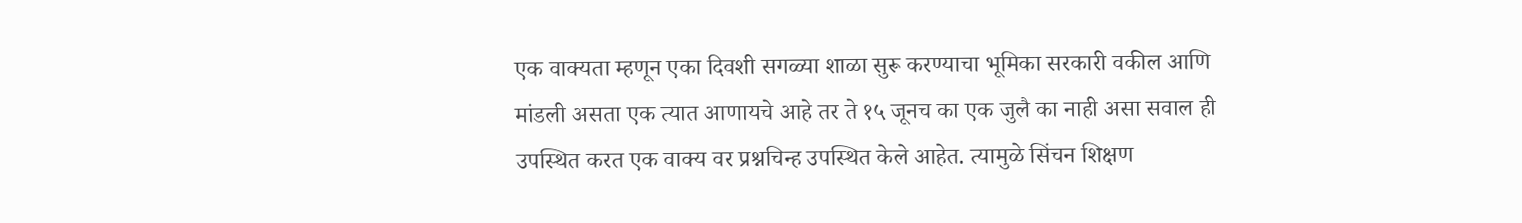एक वाक्यता म्हणून एका दिवशी सगळ्या शाळा सुरू करण्याचा भूमिका सरकारी वकील आणि मांडली असता एक त्यात आणायचे आहे तर ते १५ जूनच का एक जुलै का नाही असा सवाल ही उपस्थित करत एक वाक्य वर प्रश्नचिन्ह उपस्थित केले आहेत. त्यामुळे सिंचन शिक्षण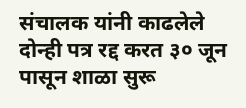संचालक यांनी काढलेले दोन्ही पत्र रद्द करत ३० जून पासून शाळा सुरू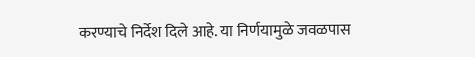करण्याचे निर्देश दिले आहे. या निर्णयामुळे जवळपास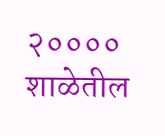२०००० शाळेतील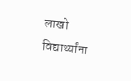लाखो विद्यार्थ्यांना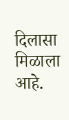दिलासा मिळाला आहे.